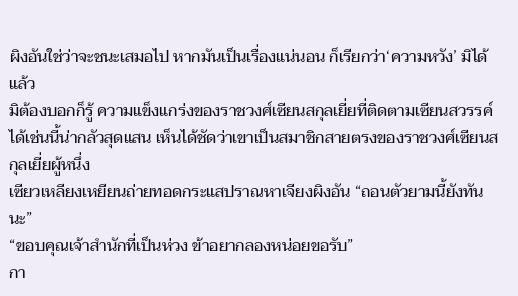ผิงอันใช่ว่าจะชนะเสมอไป หากมันเป็นเรื่องแน่นอน ก็เรียกว่า‘ความหวัง’ มิได้แล้ว
มิต้องบอกก็รู้ ความแข็งแกร่งของราชวงศ์เซียนสกุลเยี่ยที่ติดตามเซียนสวรรค์ได้เช่นนี้น่ากลัวสุดแสน เห็นได้ชัดว่าเขาเป็นสมาชิกสายตรงของราชวงศ์เซียนสกุลเยี่ยผู้หนึ่ง
เซียวเหลียงเหยียนถ่ายทอดกระแสปราณหาเจียงผิงอัน “ถอนตัวยามนี้ยังทันนะ”
“ขอบคุณเจ้าสำนักที่เป็นห่วง ข้าอยากลองหน่อยขอรับ”
กา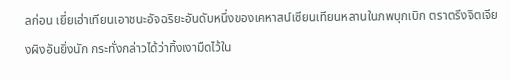ลก่อน เยี่ยเฮ่าเทียนเอาชนะอัจฉริยะอันดับหนึ่งของเคหาสน์เซียนเทียนหลานในภพบุกเบิก ตราตรึงจิตเจียงผิงอันยิ่งนัก กระทั่งกล่าวได้ว่าทิ้งเงามืดไว้ใน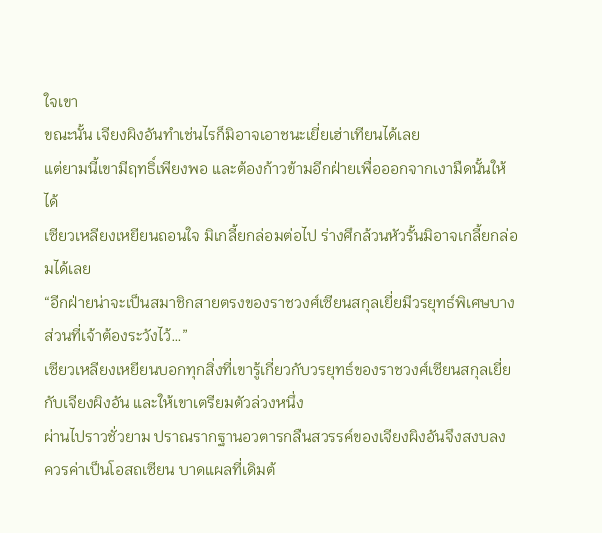ใจเขา
ขณะนั้น เจียงผิงอันทำเช่นไรก็มิอาจเอาชนะเยี่ยเฮ่าเทียนได้เลย
แต่ยามนี้เขามีฤทธิ์เพียงพอ และต้องก้าวข้ามอีกฝ่ายเพื่อออกจากเงามืดนั้นให้ได้
เซียวเหลียงเหยียนถอนใจ มิเกลี้ยกล่อมต่อไป ร่างศึกล้วนหัวรั้นมิอาจเกลี้ยกล่อมได้เลย
“อีกฝ่ายน่าจะเป็นสมาชิกสายตรงของราชวงศ์เซียนสกุลเยี่ยมีวรยุทธ์พิเศษบางส่วนที่เจ้าต้องระวังไว้…”
เซียวเหลียงเหยียนบอกทุกสิ่งที่เขารู้เกี่ยวกับวรยุทธ์ของราชวงศ์เซียนสกุลเยี่ยกับเจียงผิงอัน และให้เขาเตรียมตัวล่วงหนึ่ง
ผ่านไปราวชั่วยาม ปราณรากฐานอวตารกลืนสวรรค์ของเจียงผิงอันจึงสงบลง
ควรค่าเป็นโอสถเซียน บาดแผลที่เดิมต้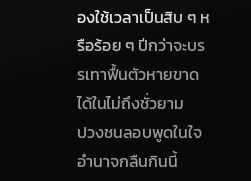องใช้เวลาเป็นสิบ ๆ หรือร้อย ๆ ปีกว่าจะบรรเทาฟื้นตัวหายขาดได้ในไม่ถึงชั่วยาม
ปวงชนลอบพูดในใจ อำนาจกลืนกินนี้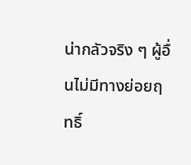น่ากลัวจริง ๆ ผู้อื่นไม่มีทางย่อยฤทธิ์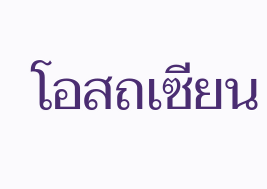โอสถเซียน